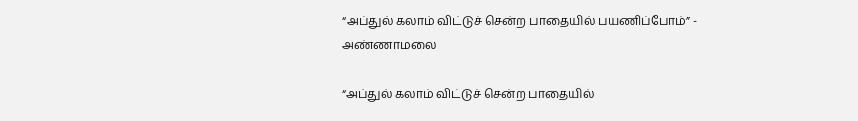“அப்துல் கலாம் விட்டுச் சென்ற பாதையில் பயணிப்போம்” - அண்ணாமலை

“அப்துல் கலாம் விட்டுச் சென்ற பாதையில்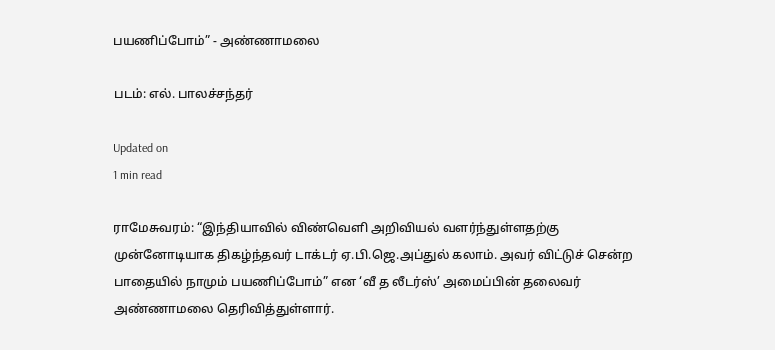பயணிப்போம்” - அண்ணாமலை

படம்: எல். பாலச்சந்தர்

Updated on
1 min read

ராமேசுவரம்: “இந்தியாவில் விண்வெளி அறிவியல் வளர்ந்துள்ளதற்கு முன்னோடியாக திகழ்ந்தவர் டாக்டர் ஏ.பி.ஜெ.அப்துல் கலாம். அவர் விட்டுச் சென்ற பாதையில் நாமும் பயணிப்போம்” என ‘வீ த லீடர்ஸ்’ அமைப்பின் தலைவர் அண்ணாமலை தெரிவித்துள்ளார்.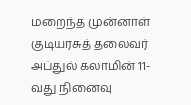மறைந்த முன்னாள் குடியரசுத் தலைவர் அப்துல் கலாமின் 11-வது நினைவு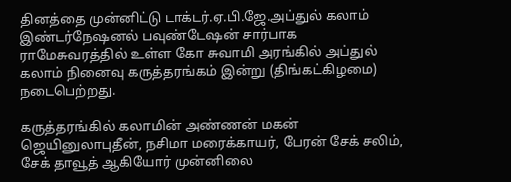தினத்தை முன்னிட்டு டாக்டர்.ஏ.பி.ஜே.அப்துல் கலாம் இண்டர்நேஷனல் பவுண்டேஷன் சார்பாக ராமேசுவரத்தில் உள்ள கோ சுவாமி அரங்கில் அப்துல் கலாம் நினைவு கருத்தரங்கம் இன்று (திங்கட்கிழமை) நடைபெற்றது.

கருத்தரங்கில் கலாமின் அண்ணன் மகன் ஜெயினுலாபுதீன், நசிமா மரைக்காயர், பேரன் சேக் சலிம், சேக் தாவூத் ஆகியோர் முன்னிலை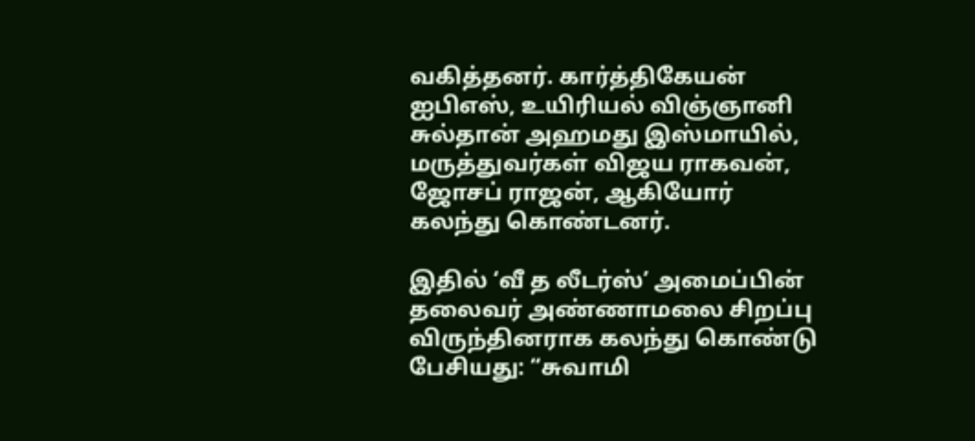வகித்தனர். கார்த்திகேயன் ஐபிஎஸ், உயிரியல் விஞ்ஞானி சுல்தான் அஹமது இஸ்மாயில், மருத்துவர்கள் விஜய ராகவன், ஜோசப் ராஜன், ஆகியோர் கலந்து கொண்டனர்.

இதில் ‘வீ த லீடர்ஸ்’ அமைப்பின் தலைவர் அண்ணாமலை சிறப்பு விருந்தினராக கலந்து கொண்டு பேசியது: “சுவாமி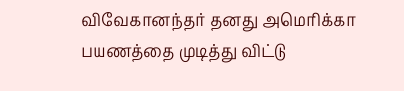விவேகானந்தர் தனது அமெரிக்கா பயணத்தை முடித்து விட்டு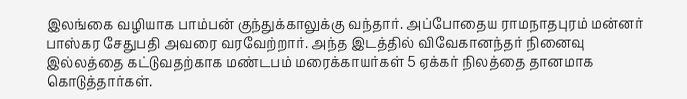இலங்கை வழியாக பாம்பன் குந்துக்காலுக்கு வந்தார். அப்போதைய ராமநாதபுரம் மன்னர் பாஸ்கர சேதுபதி அவரை வரவேற்றார். அந்த இடத்தில் விவேகானந்தர் நினைவு இல்லத்தை கட்டுவதற்காக மண்டபம் மரைக்காயர்கள் 5 ஏக்கர் நிலத்தை தானமாக கொடுத்தார்கள்.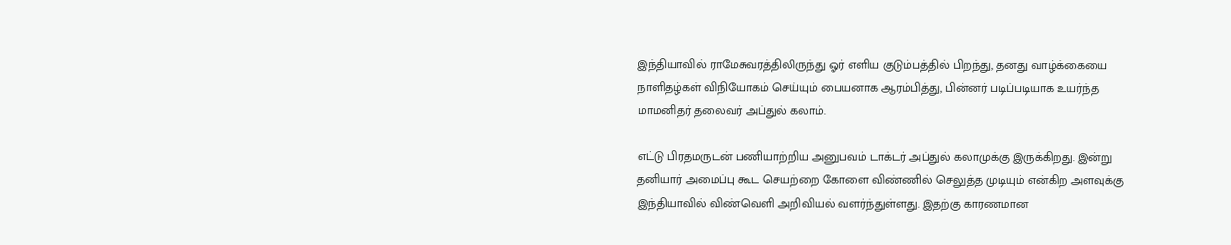இந்தியாவில் ராமேசுவரத்திலிருந்து ஓர் எளிய குடும்பத்தில் பிறந்து, தனது வாழ்க்கையை நாளிதழ்கள் விநியோகம் செய்யும் பையனாக ஆரம்பித்து, பின்னர் படிப்படியாக உயர்ந்த மாமனிதர் தலைவர் அப்துல் கலாம்.

எட்டு பிரதமருடன் பணியாற்றிய அனுபவம் டாக்டர் அப்துல் கலாமுக்கு இருக்கிறது. இன்று தனியார் அமைப்பு கூட செயற்றை கோளை விண்ணில் செலுத்த முடியும் என்கிற அளவுக்கு இந்தியாவில் விண்வெளி அறிவியல் வளர்ந்துள்ளது. இதற்கு காரணமான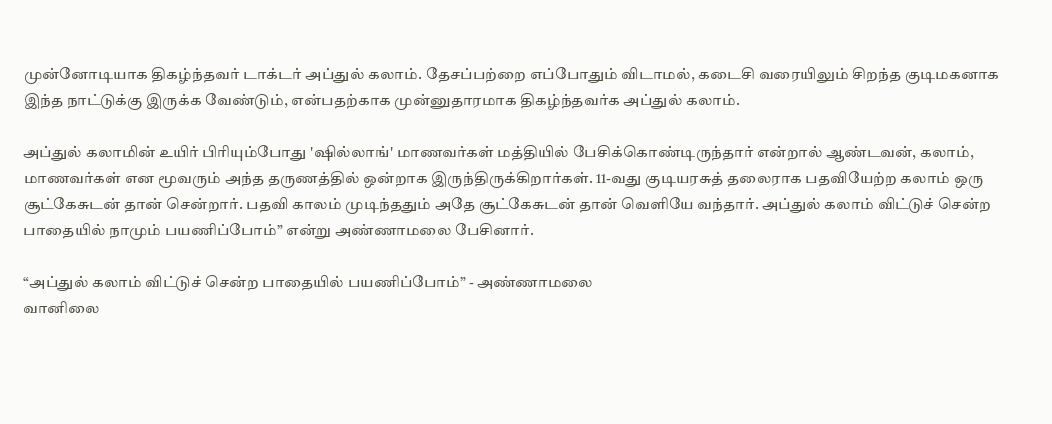முன்னோடியாக திகழ்ந்தவர் டாக்டர் அப்துல் கலாம். தேசப்பற்றை எப்போதும் விடாமல், கடைசி வரையிலும் சிறந்த குடிமகனாக இந்த நாட்டுக்கு இருக்க வேண்டும், என்பதற்காக முன்னுதாரமாக திகழ்ந்தவர்க அப்துல் கலாம்.

அப்துல் கலாமின் உயிர் பிரியும்போது 'ஷில்லாங்' மாணவர்கள் மத்தியில் பேசிக்கொண்டிருந்தார் என்றால் ஆண்டவன், கலாம், மாணவர்கள் என மூவரும் அந்த தருணத்தில் ஒன்றாக இருந்திருக்கிறார்கள். 11-வது குடியரசுத் தலைராக பதவியேற்ற கலாம் ஒரு சூட்கேசுடன் தான் சென்றார். பதவி காலம் முடிந்ததும் அதே சூட்கேசுடன் தான் வெளியே வந்தார். அப்துல் கலாம் விட்டுச் சென்ற பாதையில் நாமும் பயணிப்போம்” என்று அண்ணாமலை பேசினார்.

“அப்துல் கலாம் விட்டுச் சென்ற பாதையில் பயணிப்போம்” - அண்ணாமலை
வானிலை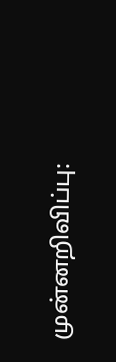முன்னறிவிப்பு: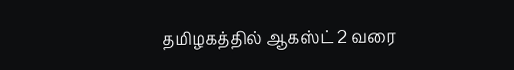தமிழகத்தில் ஆகஸ்ட் 2 வரை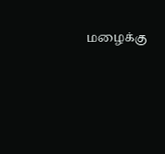மழைக்கு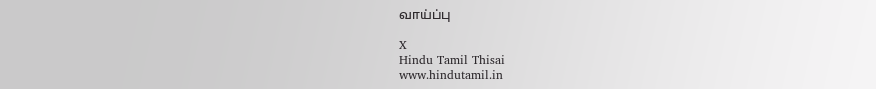வாய்ப்பு

X
Hindu Tamil Thisai
www.hindutamil.in